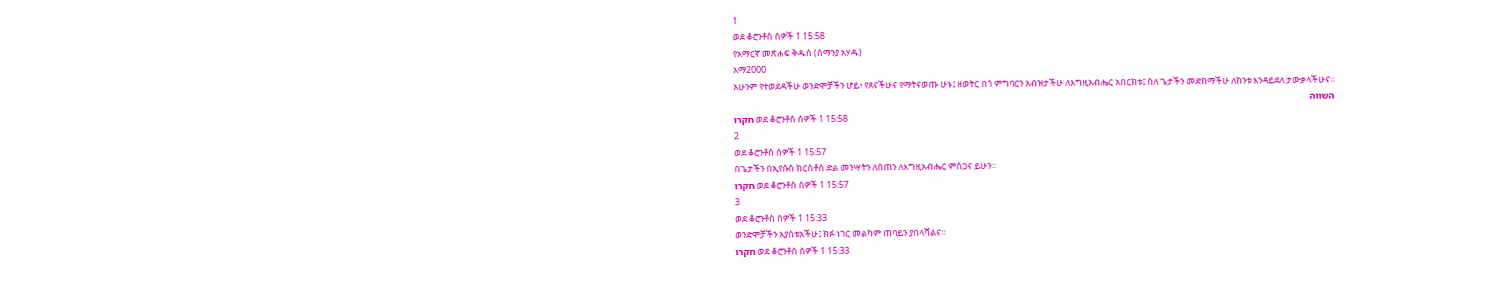1
ወደ ቆሮንቶስ ሰዎች 1 15:58
የአማርኛ መጽሐፍ ቅዱስ (ሰማንያ አሃዱ)
አማ2000
አሁንም የተወደዳችሁ ወንድሞቻችን ሆይ፥ የጸናችሁና የማትናወጡ ሁኑ፤ ዘወትር በጎ ምግባርን አብዝታችሁ ለእግዚአብሔር አበርክቱ፤ ስለ ጌታችን መድከማችሁ ለከንቱ እንዳይደለ ታውቃላችሁና።
השווה
חקרו ወደ ቆሮንቶስ ሰዎች 1 15:58
2
ወደ ቆሮንቶስ ሰዎች 1 15:57
በጌታችን በኢየሱስ ክርስቶስ ድል መንሣትን ለሰጠን ለእግዚአብሔር ምስጋና ይሁን።
חקרו ወደ ቆሮንቶስ ሰዎች 1 15:57
3
ወደ ቆሮንቶስ ሰዎች 1 15:33
ወንድሞቻችን አያስቱአችሁ፤ ክፉ ነገር መልካም ጠባይን ያበላሻልና።
חקרו ወደ ቆሮንቶስ ሰዎች 1 15:33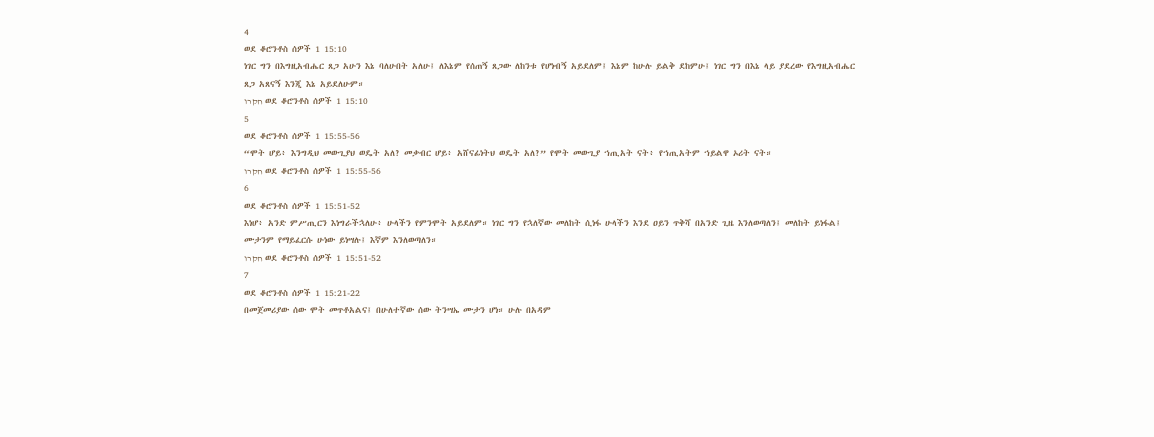4
ወደ ቆሮንቶስ ሰዎች 1 15:10
ነገር ግን በእግዚአብሔር ጸጋ አሁን እኔ ባለሁበት አለሁ፤ ለእኔም የሰጠኝ ጸጋው ለከንቱ የሆነብኝ አይደለም፤ እኔም ከሁሉ ይልቅ ደከምሁ፤ ነገር ግን በእኔ ላይ ያደረው የእግዚአብሔር ጸጋ አጸናኝ እንጂ እኔ አይደለሁም።
חקרו ወደ ቆሮንቶስ ሰዎች 1 15:10
5
ወደ ቆሮንቶስ ሰዎች 1 15:55-56
“ሞት ሆይ፥ እንግዲህ መውጊያህ ወዴት አለ? መቃብር ሆይ፥ አሸናፊነትህ ወዴት አለ?” የሞት መውጊያ ኀጢአት ናት፥ የኀጢአትም ኀይልዋ ኦሪት ናት።
חקרו ወደ ቆሮንቶስ ሰዎች 1 15:55-56
6
ወደ ቆሮንቶስ ሰዎች 1 15:51-52
እነሆ፥ አንድ ምሥጢርን እነግራችኋለሁ፥ ሁላችን የምንሞት አይደለም። ነገር ግን የኋለኛው መለከት ሲነፋ ሁላችን እንደ ዐይን ጥቅሻ በአንድ ጊዜ እንለወጣለን፤ መለከት ይነፋል፤ ሙታንም የማይፈርሱ ሁነው ይነሣሉ፤ እኛም እንለወጣለን።
חקרו ወደ ቆሮንቶስ ሰዎች 1 15:51-52
7
ወደ ቆሮንቶስ ሰዎች 1 15:21-22
በመጀመሪያው ሰው ሞት መጥቶአልና፤ በሁለተኛው ሰው ትንሣኤ ሙታን ሆነ። ሁሉ በአዳም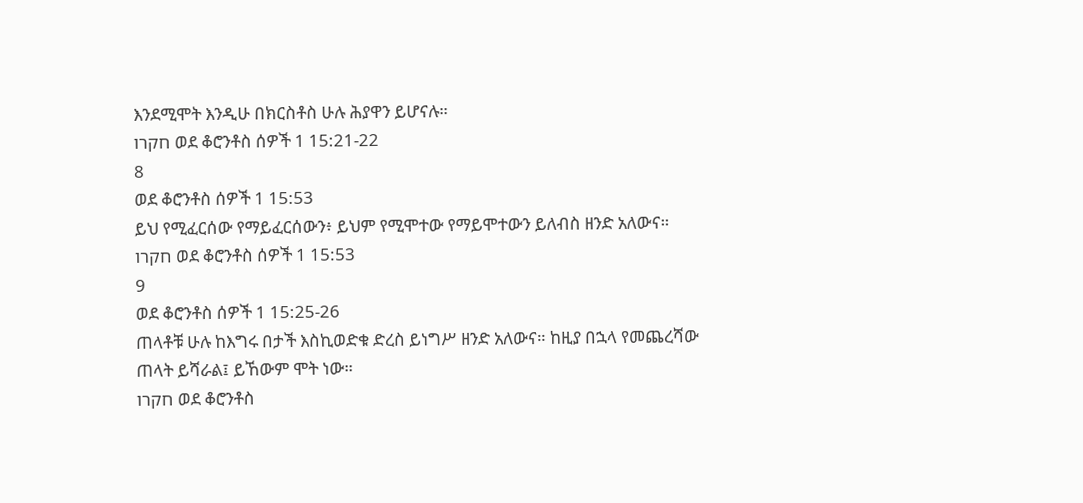እንደሚሞት እንዲሁ በክርስቶስ ሁሉ ሕያዋን ይሆናሉ።
חקרו ወደ ቆሮንቶስ ሰዎች 1 15:21-22
8
ወደ ቆሮንቶስ ሰዎች 1 15:53
ይህ የሚፈርሰው የማይፈርሰውን፥ ይህም የሚሞተው የማይሞተውን ይለብስ ዘንድ አለውና።
חקרו ወደ ቆሮንቶስ ሰዎች 1 15:53
9
ወደ ቆሮንቶስ ሰዎች 1 15:25-26
ጠላቶቹ ሁሉ ከእግሩ በታች እስኪወድቁ ድረስ ይነግሥ ዘንድ አለውና። ከዚያ በኋላ የመጨረሻው ጠላት ይሻራል፤ ይኸውም ሞት ነው።
חקרו ወደ ቆሮንቶስ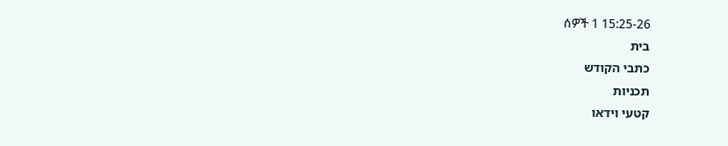ሰዎች 1 15:25-26
בית
כתבי הקודש
תכניות
קטעי וידאו